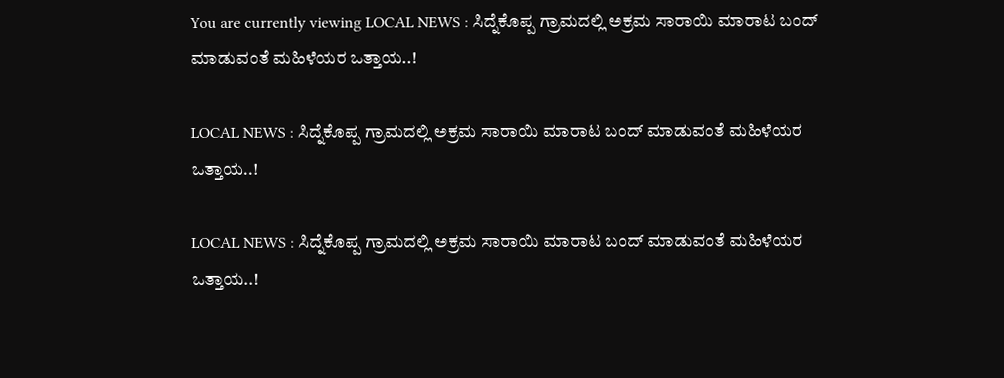You are currently viewing LOCAL NEWS : ಸಿದ್ನೆಕೊಪ್ಪ ಗ್ರಾಮದಲ್ಲಿ ಅಕ್ರಮ ಸಾರಾಯಿ ಮಾರಾಟ ಬಂದ್ ಮಾಡುವಂತೆ ಮಹಿಳೆಯರ ಒತ್ತಾಯ..!

LOCAL NEWS : ಸಿದ್ನೆಕೊಪ್ಪ ಗ್ರಾಮದಲ್ಲಿ ಅಕ್ರಮ ಸಾರಾಯಿ ಮಾರಾಟ ಬಂದ್ ಮಾಡುವಂತೆ ಮಹಿಳೆಯರ ಒತ್ತಾಯ..!

LOCAL NEWS : ಸಿದ್ನೆಕೊಪ್ಪ ಗ್ರಾಮದಲ್ಲಿ ಅಕ್ರಮ ಸಾರಾಯಿ ಮಾರಾಟ ಬಂದ್ ಮಾಡುವಂತೆ ಮಹಿಳೆಯರ ಒತ್ತಾಯ..!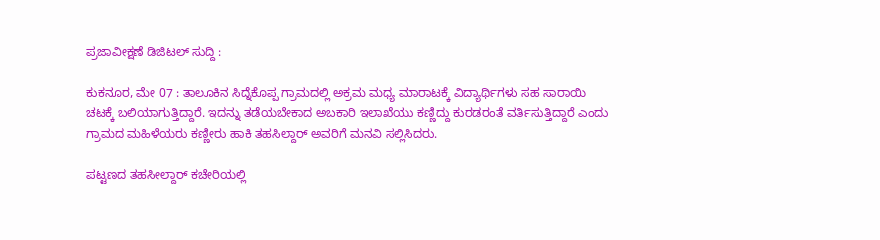ಪ್ರಜಾವೀಕ್ಷಣೆ ಡಿಜಿಟಲ್ ಸುದ್ದಿ :

ಕುಕನೂರ, ಮೇ 07 : ತಾಲೂಕಿನ ಸಿದ್ನೆಕೊಪ್ಪ ಗ್ರಾಮದಲ್ಲಿ ಅಕ್ರಮ ಮಧ್ಯ ಮಾರಾಟಕ್ಕೆ ವಿದ್ಯಾರ್ಥಿಗಳು ಸಹ ಸಾರಾಯಿ ಚಟಕ್ಕೆ ಬಲಿಯಾಗುತ್ತಿದ್ದಾರೆ. ಇದನ್ನು ತಡೆಯಬೇಕಾದ ಅಬಕಾರಿ ಇಲಾಖೆಯು ಕಣ್ಣಿದ್ದು ಕುರಡರಂತೆ ವರ್ತಿಸುತ್ತಿದ್ದಾರೆ ಎಂದು ಗ್ರಾಮದ ಮಹಿಳೆಯರು ಕಣ್ಣೀರು ಹಾಕಿ ತಹಸಿಲ್ದಾರ್ ಅವರಿಗೆ ಮನವಿ ಸಲ್ಲಿಸಿದರು.

ಪಟ್ಟಣದ ತಹಸೀಲ್ದಾರ್ ಕಚೇರಿಯಲ್ಲಿ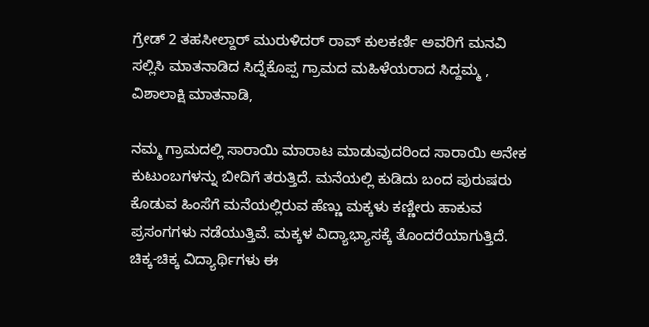ಗ್ರೇಡ್ 2 ತಹಸೀಲ್ದಾರ್ ಮುರುಳಿದರ್ ರಾವ್ ಕುಲಕರ್ಣಿ ಅವರಿಗೆ ಮನವಿ ಸಲ್ಲಿಸಿ ಮಾತನಾಡಿದ ಸಿದ್ನೆಕೊಪ್ಪ ಗ್ರಾಮದ ಮಹಿಳೆಯರಾದ ಸಿದ್ದಮ್ಮ , ವಿಶಾಲಾಕ್ಷಿ ಮಾತನಾಡಿ,

ನಮ್ಮ ಗ್ರಾಮದಲ್ಲಿ ಸಾರಾಯಿ ಮಾರಾಟ ಮಾಡುವುದರಿಂದ ಸಾರಾಯಿ ಅನೇಕ ಕುಟುಂಬಗಳನ್ನು ಬೀದಿಗೆ ತರುತ್ತಿದೆ. ಮನೆಯಲ್ಲಿ ಕುಡಿದು ಬಂದ ಪುರುಷರು ಕೊಡುವ ಹಿಂಸೆಗೆ ಮನೆಯಲ್ಲಿರುವ ಹೆಣ್ಣು ಮಕ್ಕಳು ಕಣ್ಣೀರು ಹಾಕುವ ಪ್ರಸಂಗಗಳು ನಡೆಯುತ್ತಿವೆ. ಮಕ್ಕಳ ವಿದ್ಯಾಭ್ಯಾಸಕ್ಕೆ ತೊಂದರೆಯಾಗುತ್ತಿದೆ. ಚಿಕ್ಕ-ಚಿಕ್ಕ ವಿದ್ಯಾರ್ಥಿಗಳು ಈ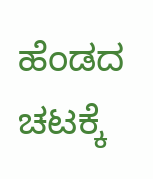ಹೆಂಡದ ಚಟಕ್ಕೆ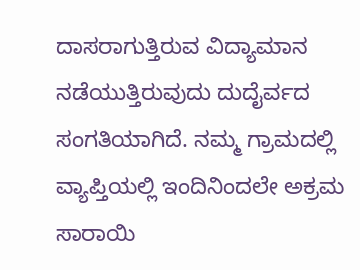ದಾಸರಾಗುತ್ತಿರುವ ವಿದ್ಯಾಮಾನ ನಡೆಯುತ್ತಿರುವುದು ದುದೈರ್ವದ ಸಂಗತಿಯಾಗಿದೆ. ನಮ್ಮ ಗ್ರಾಮದಲ್ಲಿ ವ್ಯಾಪ್ತಿಯಲ್ಲಿ ಇಂದಿನಿಂದಲೇ ಅಕ್ರಮ ಸಾರಾಯಿ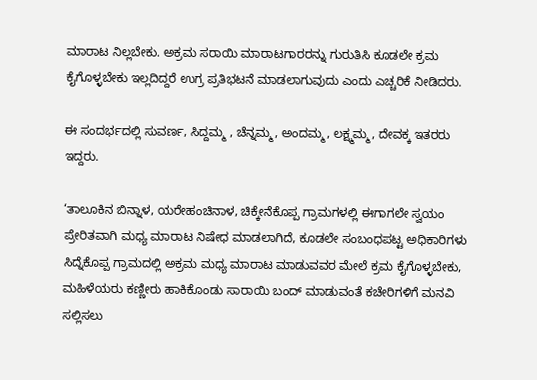ಮಾರಾಟ ನಿಲ್ಲಬೇಕು. ಅಕ್ರಮ ಸರಾಯಿ ಮಾರಾಟಗಾರರನ್ನು ಗುರುತಿಸಿ ಕೂಡಲೇ ಕ್ರಮ ಕೈಗೊಳ್ಳಬೇಕು ಇಲ್ಲದಿದ್ದರೆ ಉಗ್ರ ಪ್ರತಿಭಟನೆ ಮಾಡಲಾಗುವುದು ಎಂದು ಎಚ್ಚರಿಕೆ ನೀಡಿದರು.

ಈ ಸಂದರ್ಭದಲ್ಲಿ ಸುವರ್ಣ, ಸಿದ್ದಮ್ಮ , ಚೆನ್ನಮ್ಮ, ಅಂದಮ್ಮ, ಲಕ್ಷ್ಮಮ್ಮ, ದೇವಕ್ಕ ಇತರರು ಇದ್ದರು.

‘ತಾಲೂಕಿನ ಬಿನ್ನಾಳ, ಯರೇಹಂಚಿನಾಳ, ಚಿಕ್ಕೇನೆಕೊಪ್ಪ ಗ್ರಾಮಗಳಲ್ಲಿ ಈಗಾಗಲೇ ಸ್ವಯಂ ಪ್ರೇರಿತವಾಗಿ ಮಧ್ಯ ಮಾರಾಟ ನಿಷೇಧ ಮಾಡಲಾಗಿದೆ, ಕೂಡಲೇ ಸಂಬಂಧಪಟ್ಟ ಅಧಿಕಾರಿಗಳು ಸಿದ್ನೆಕೊಪ್ಪ ಗ್ರಾಮದಲ್ಲಿ ಅಕ್ರಮ ಮಧ್ಯ ಮಾರಾಟ ಮಾಡುವವರ ಮೇಲೆ ಕ್ರಮ ಕೈಗೊಳ್ಳಬೇಕು, ಮಹಿಳೆಯರು ಕಣ್ಣೀರು ಹಾಕಿಕೊಂಡು ಸಾರಾಯಿ ಬಂದ್ ಮಾಡುವಂತೆ ಕಚೇರಿಗಳಿಗೆ ಮನವಿ ಸಲ್ಲಿಸಲು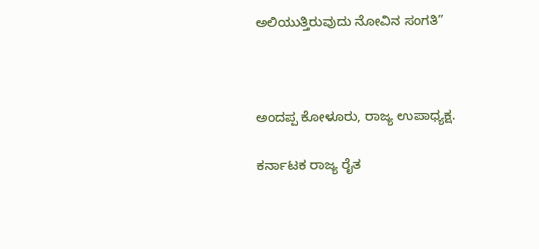ಅಲಿಯುತ್ತಿರುವುದು ನೋವಿನ ಸಂಗತಿ”



ಅಂದಪ್ಪ ಕೋಳೂರು, ರಾಜ್ಯ ಉಪಾಧ್ಯಕ್ಷ.

ಕರ್ನಾಟಕ ರಾಜ್ಯ ರೈತ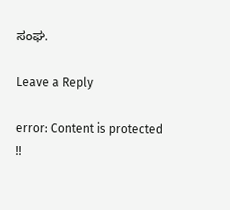ಸಂಘ.

Leave a Reply

error: Content is protected !!